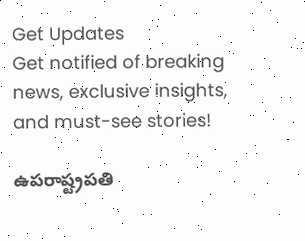Get Updates
Get notified of breaking news, exclusive insights, and must-see stories!

ఉపరాష్ట్రపతి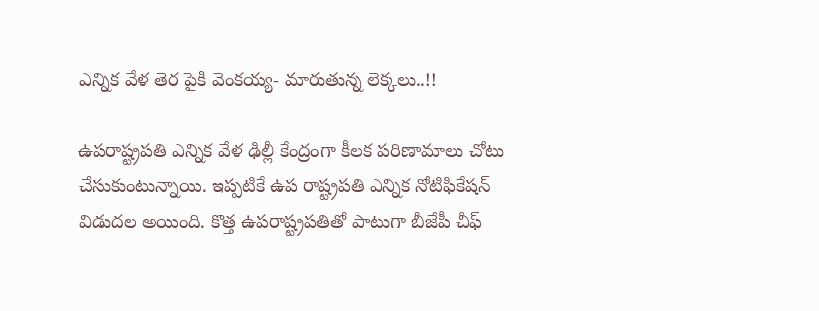ఎన్నిక వేళ తెర పైకి వెంకయ్య- మారుతున్న లెక్కలు..!!

ఉపరాష్ట్రపతి ఎన్నిక వేళ ఢిల్లీ కేంద్రంగా కీలక పరిణామాలు చోటు చేసుకుంటున్నాయి. ఇప్పటికే ఉప రాష్ట్రపతి ఎన్నిక నోటిఫికేషన్ విడుదల అయింది. కొత్త ఉపరాష్ట్రపతితో పాటుగా బీజేపీ చీఫ్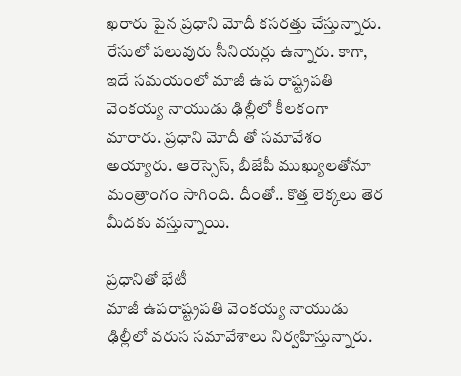ఖరారు పైన ప్రధాని మోదీ కసరత్తు చేస్తున్నారు. రేసులో పలువురు సీనియర్లు ఉన్నారు. కాగా, ఇదే సమయంలో మాజీ ఉప రాష్ట్రపతి వెంకయ్య నాయుడు ఢిల్లీలో కీలకంగా మారారు. ప్రధాని మోదీ తో సమావేశం అయ్యారు. ఆరెస్సెస్, బీజేపీ ముఖ్యులతోనూ మంత్రాంగం సాగింది. దీంతో.. కొత్త లెక్కలు తెర మీదకు వస్తున్నాయి.

ప్రధానితో భేటీ
మాజీ ఉపరాష్ట్రపతి వెంకయ్య నాయుడు ఢిల్లీలో వరుస సమావేశాలు నిర్వహిస్తున్నారు.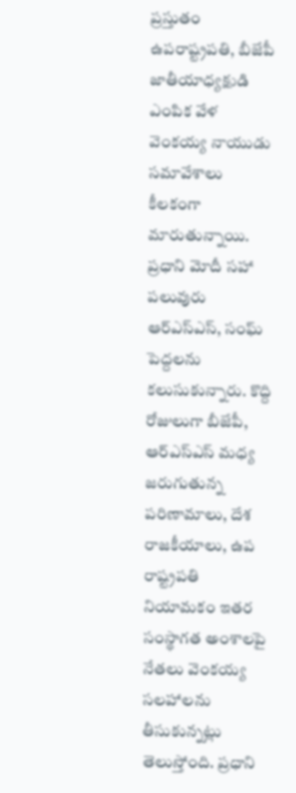ప్రస్తుతం ఉపరాష్ట్రపతి, బీజేపీ జాతీయాధ్యక్షుడి ఎంపిక వేళ వెంకయ్య నాయుడు సమావేశాలు కీలకంగా మారుతున్నాయి. ప్రధాని మోదీ సహా పలువురు ఆర్‌ఎస్ఎస్‌, సంఘ్‌ పెద్దలను కలుసుకున్నారు. కొద్ది రోజులుగా బీజేపీ, ఆర్‌ఎస్ఎస్‌ మధ్య జరుగుతున్న పరిణామాలు, దేశ రాజకీయాలు, ఉప రాష్ట్రపతి నియామకం ఇతర సంస్థాగత అంశాలపై నేతలు వెంకయ్య సలహాలను తీసుకున్నట్లు తెలుస్తోంది. ప్రధాని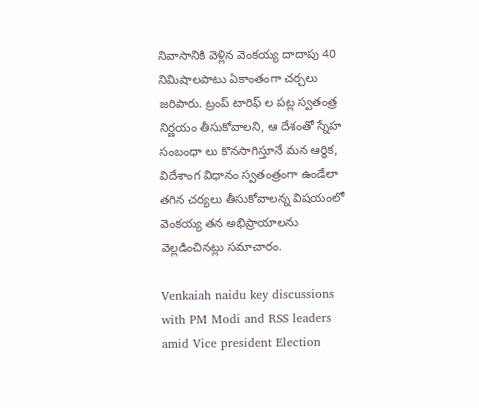నివాసానికి వెళ్లిన వెంకయ్య దాదాపు 40 నిమిషాలపాటు ఏకాంతంగా చర్చలు జరిపారు. ట్రంప్‌ టారిఫ్ ల పట్ల స్వతంత్ర నిర్ణయం తీసుకోవాలని, ఆ దేశంతో స్నేహ సంబంధా లు కొనసాగిస్తూనే మన ఆర్థిక, విదేశాంగ విధానం స్వతంత్రంగా ఉండేలా తగిన చర్యలు తీసుకోవాలన్న విషయంలో వెంకయ్య తన అభిప్రాయాలను వెల్లడించినట్లు సమాచారం.

Venkaiah naidu key discussions with PM Modi and RSS leaders amid Vice president Election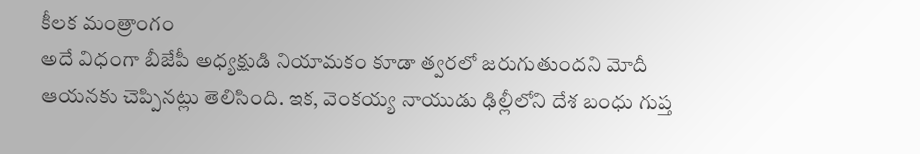కీలక మంత్రాంగం
అదే విధంగా బీజేపీ అధ్యక్షుడి నియామకం కూడా త్వరలో జరుగుతుందని మోదీ ఆయనకు చెప్పినట్లు తెలిసింది. ఇక, వెంకయ్య నాయుడు ఢిల్లీలోని దేశ బంధు గుప్త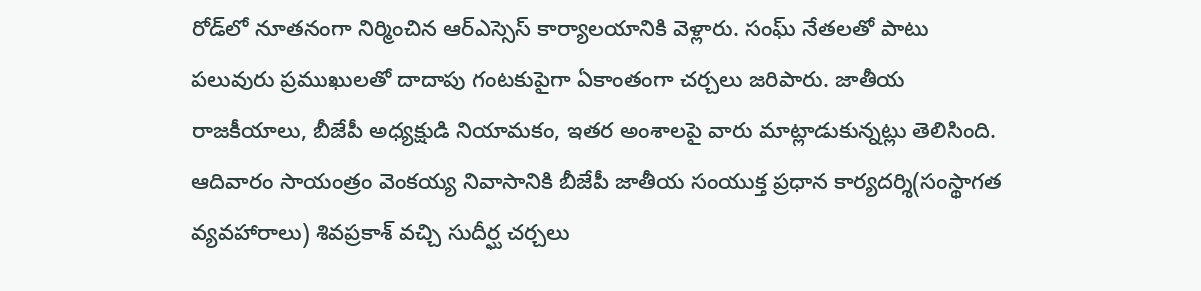రోడ్‌లో నూతనంగా నిర్మించిన ఆర్‌ఎస్సెస్ కార్యాలయానికి వెళ్లారు. సంఘ్ నేతలతో పాటు పలువురు ప్రముఖులతో దాదాపు గంటకుపైగా ఏకాంతంగా చర్చలు జరిపారు. జాతీయ రాజకీయాలు, బీజేపీ అధ్యక్షుడి నియామకం, ఇతర అంశాలపై వారు మాట్లాడుకున్నట్లు తెలిసింది. ఆదివారం సాయంత్రం వెంకయ్య నివాసానికి బీజేపీ జాతీయ సంయుక్త ప్రధాన కార్యదర్శి(సంస్థాగత వ్యవహారాలు) శివప్రకాశ్‌ వచ్చి సుదీర్ఘ చర్చలు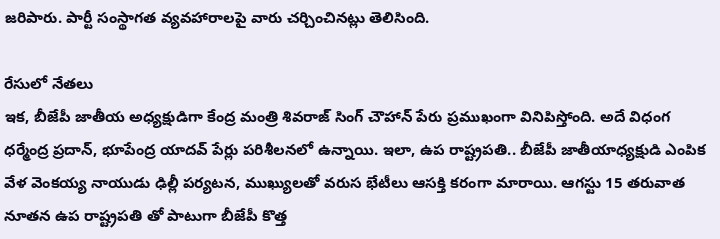జరిపారు. పార్టీ సంస్థాగత వ్యవహారాలపై వారు చర్చించినట్లు తెలిసింది.

రేసులో నేతలు
ఇక, బీజేపీ జాతీయ అధ్యక్షుడిగా కేంద్ర మంత్రి శివరాజ్‌ సింగ్‌ చౌహాన్‌ పేరు ప్రముఖంగా వినిపిస్తోంది. అదే విధంగ ధర్మేంద్ర ప్రదాన్‌, భూపేంద్ర యాదవ్‌ పేర్లు పరిశీలనలో ఉన్నాయి. ఇలా, ఉప రాష్ట్రపతి.. బీజేపీ జాతీయాధ్యక్షుడి ఎంపిక వేళ వెంకయ్య నాయుడు ఢిల్లీ పర్యటన, ముఖ్యులతో వరుస భేటీలు ఆసక్తి కరంగా మారాయి. ఆగస్టు 15 తరువాత నూతన ఉప రాష్ట్రపతి తో పాటుగా బీజేపీ కొత్త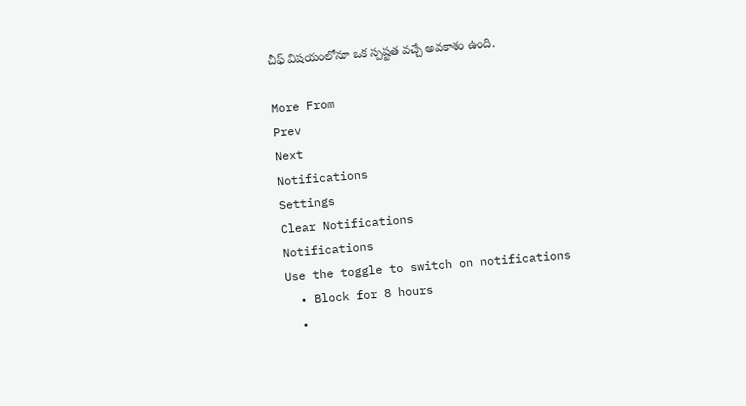చీఫ్ విషయంలోనూ ఒక స్పష్టత వచ్చే అవకాశం ఉంది.

More From
Prev
Next
Notifications
Settings
Clear Notifications
Notifications
Use the toggle to switch on notifications
  • Block for 8 hours
  •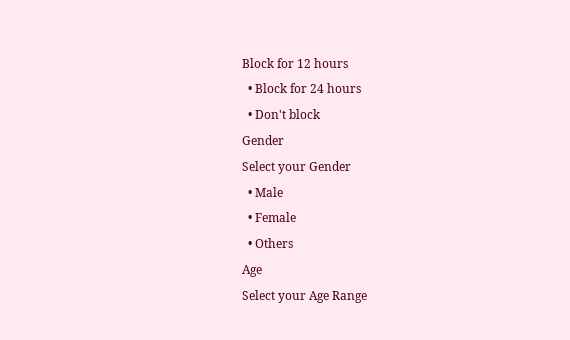Block for 12 hours
  • Block for 24 hours
  • Don't block
Gender
Select your Gender
  • Male
  • Female
  • Others
Age
Select your Age Range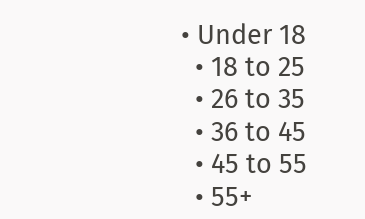• Under 18
  • 18 to 25
  • 26 to 35
  • 36 to 45
  • 45 to 55
  • 55+